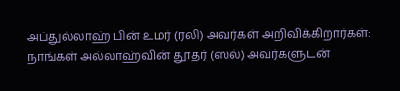அப்துல்லாஹ் பின் உமர் (ரலி) அவர்கள் அறிவிக்கிறார்கள்:
நாங்கள் அல்லாஹ்வின் தூதர் (ஸல்) அவர்களுடன்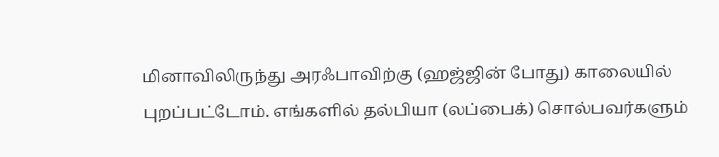மினாவிலிருந்து அரஃபாவிற்கு (ஹஜ்ஜின் போது) காலையில் புறப்பட்டோம். எங்களில் தல்பியா (லப்பைக்) சொல்பவர்களும்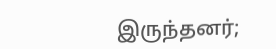இருந்தனர்;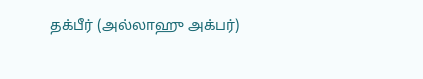தக்பீர் (அல்லாஹு அக்பர்)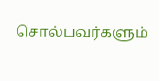சொல்பவர்களும்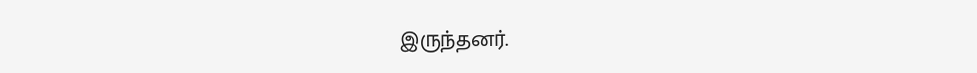இருந்தனர்.